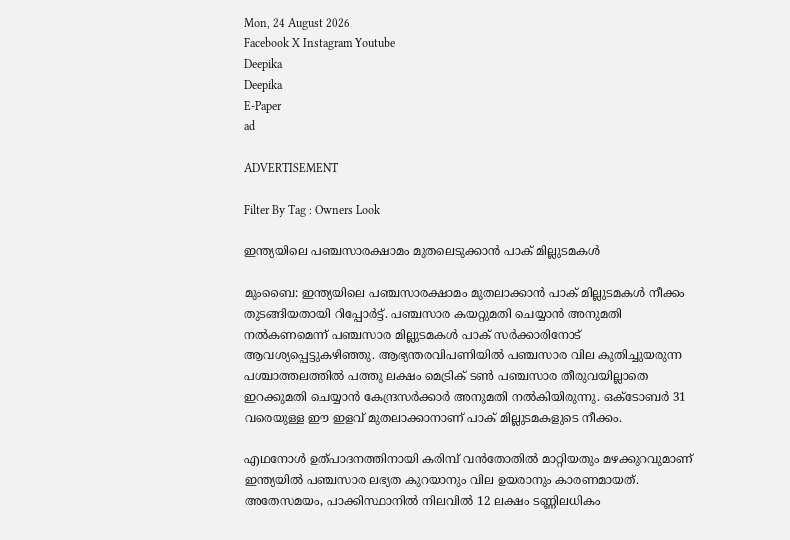Mon, 24 August 2026
Facebook X Instagram Youtube
Deepika
Deepika
E-Paper
ad

ADVERTISEMENT

Filter By Tag : Owners Look

ഇന്ത്യയിലെ പഞ്ചസാരക്ഷാമം മുതലെടുക്കാൻ പാക് മില്ലുടമകൾ

മുംബൈ: ഇന്ത്യയിലെ പഞ്ചസാരക്ഷാമം മുതലാക്കാൻ പാക് മില്ലുടമകൾ നീക്കം തുടങ്ങിയതായി റിപ്പോർട്ട്. പഞ്ചസാര കയറ്റുമതി ചെയ്യാൻ അനുമതി നൽകണമെന്ന് പഞ്ചസാര മില്ലുടമകൾ പാക് സർക്കാരിനോട് ആവശ്യപ്പെട്ടുകഴിഞ്ഞു. ആഭ്യന്തരവിപണിയിൽ പഞ്ചസാര വില കുതിച്ചുയരുന്ന പശ്ചാത്തലത്തിൽ പത്തു ലക്ഷം മെട്രിക് ടൺ പഞ്ചസാര തീരുവയില്ലാതെ ഇറക്കുമതി ചെയ്യാൻ കേന്ദ്രസർക്കാർ അനുമതി നൽകിയിരുന്നു. ഒക്‌ടോബർ 31 വരെയുള്ള ഈ ഇളവ് മുതലാക്കാനാണ് പാക് മില്ലുടമകളുടെ നീക്കം.

എഥനോൾ ഉത്പാദനത്തിനായി കരിമ്പ് വൻതോതിൽ മാറ്റിയതും മഴക്കുറവുമാണ് ഇന്ത്യയിൽ പഞ്ചസാര ലഭ്യത കുറയാനും വില ഉയരാനും കാരണമായത്. അതേസമയം, പാക്കിസ്ഥാനിൽ നിലവിൽ 12 ലക്ഷം ടണ്ണിലധികം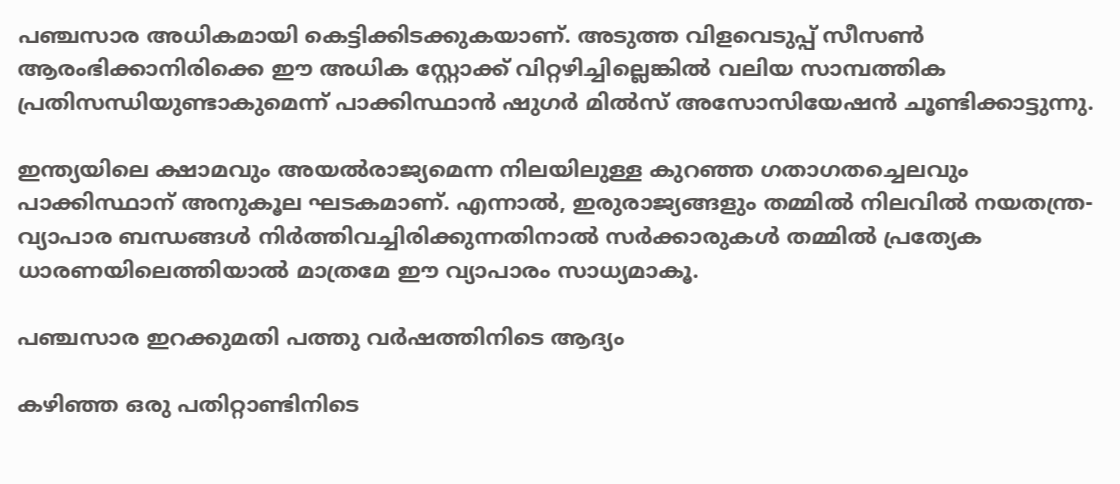പഞ്ചസാര അധികമായി കെട്ടിക്കിടക്കുകയാണ്. അടുത്ത വിളവെടുപ്പ് സീസൺ ആരംഭിക്കാനിരിക്കെ ഈ അധിക സ്റ്റോക്ക് വിറ്റഴിച്ചില്ലെങ്കിൽ വലിയ സാമ്പത്തിക പ്രതിസന്ധിയുണ്ടാകുമെന്ന് പാക്കിസ്ഥാൻ ഷുഗർ മിൽസ് അസോസിയേഷൻ ചൂണ്ടിക്കാട്ടുന്നു.

ഇന്ത്യയിലെ ക്ഷാമവും അയൽരാജ്യമെന്ന നിലയിലുള്ള കുറഞ്ഞ ഗതാഗതച്ചെലവും പാക്കിസ്ഥാന് അനുകൂല ഘടകമാണ്. എന്നാൽ, ഇരുരാജ്യങ്ങളും തമ്മിൽ നിലവിൽ നയതന്ത്ര-വ്യാപാര ബന്ധങ്ങൾ നിർത്തിവച്ചിരിക്കുന്നതിനാൽ സർക്കാരുകൾ തമ്മിൽ പ്രത്യേക ധാരണയിലെത്തിയാൽ മാത്രമേ ഈ വ്യാപാരം സാധ്യമാകൂ.

പഞ്ചസാര ഇറക്കുമതി പത്തു വർഷത്തിനിടെ ആദ്യം

കഴിഞ്ഞ ഒരു പതിറ്റാണ്ടിനിടെ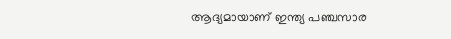ആദ്യമായാണ് ഇന്ത്യ പഞ്ചസാര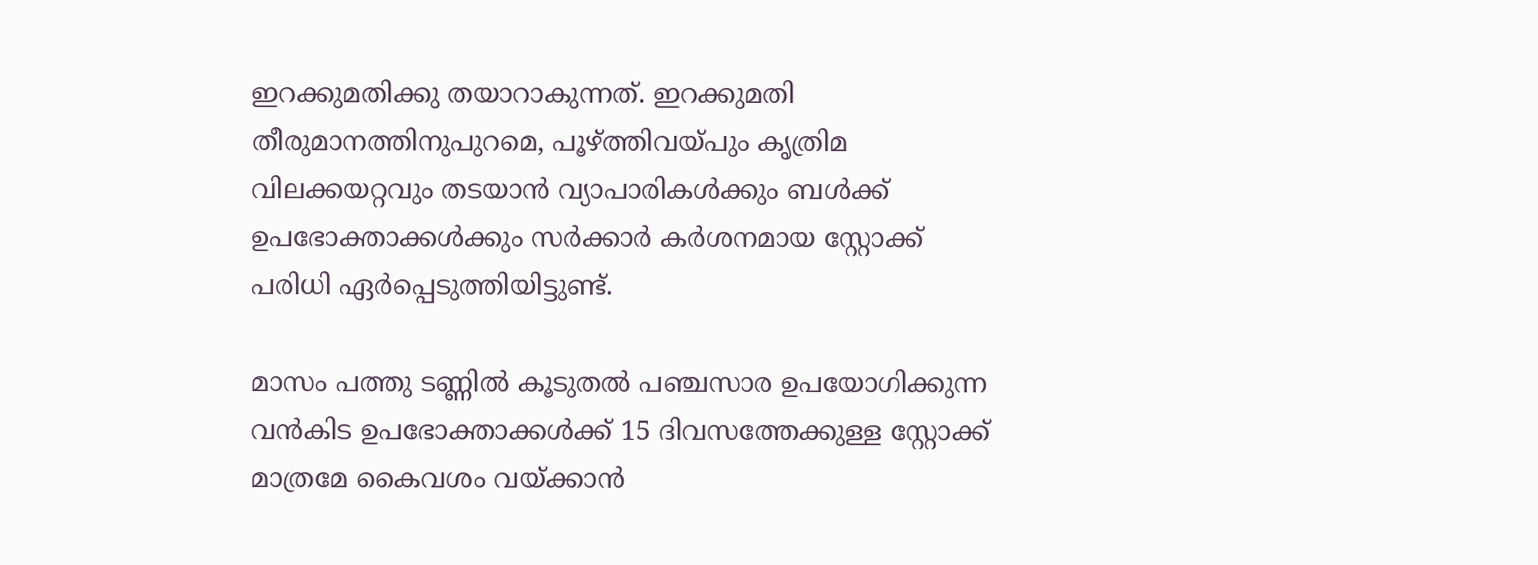ഇറക്കുമതിക്കു തയാറാകുന്നത്. ഇറക്കുമതി തീരുമാനത്തിനുപുറമെ, പൂഴ്ത്തിവയ്പും കൃത്രിമ വിലക്കയറ്റവും തടയാൻ വ്യാപാരികൾക്കും ബൾക്ക് ഉപഭോക്താക്കൾക്കും സർക്കാർ കർശനമായ സ്റ്റോക്ക് പരിധി ഏർപ്പെടുത്തിയിട്ടുണ്ട്.

മാസം പത്തു ടണ്ണിൽ കൂടുതൽ പഞ്ചസാര ഉപയോഗിക്കുന്ന വൻകിട ഉപഭോക്താക്കൾക്ക് 15 ദിവസത്തേക്കുള്ള സ്റ്റോക്ക് മാത്രമേ കൈവശം വയ്ക്കാൻ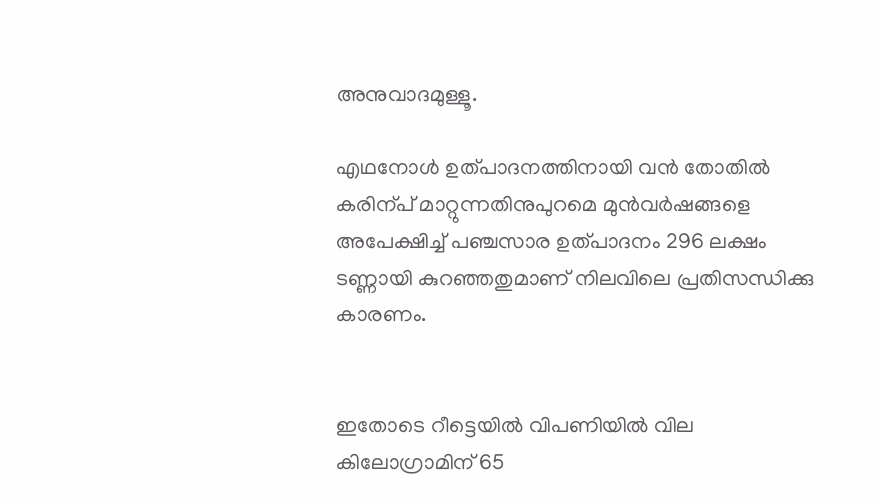അനുവാദമുള്ളൂ.

എഥനോൾ ഉത്പാദനത്തിനായി വൻ തോതിൽ കരിന്പ് മാറ്റുന്നതിനുപുറമെ മുൻവർഷങ്ങളെ അപേക്ഷിച്ച് പഞ്ചസാര ഉത്പാദനം 296 ലക്ഷം ടണ്ണായി കുറഞ്ഞതുമാണ് നിലവിലെ പ്രതിസന്ധിക്കു കാരണം.


ഇതോടെ റീട്ടെയിൽ വിപണിയിൽ വില കിലോഗ്രാമിന് 65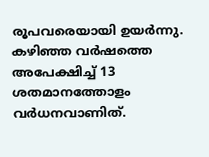രൂപവരെയായി ഉയർന്നു. കഴിഞ്ഞ വർഷത്തെ അപേക്ഷിച്ച് 13 ശതമാനത്തോളം വർധനവാണിത്.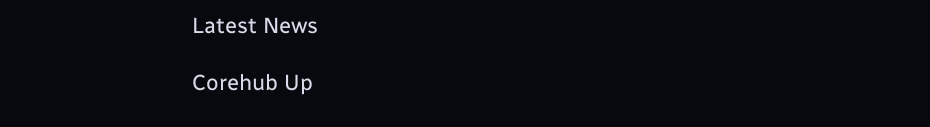Latest News

Corehub Up